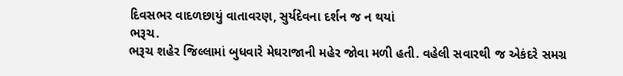દિવસભર વાદળછાયું વાતાવરણ, સુર્યદેવના દર્શન જ ન થયાં
ભરૂચ.
ભરૂચ શહેર જિલ્લામાં બુધવારે મેઘરાજાની મહેર જોવા મળી હતી. વહેલી સવારથી જ એકંદરે સમગ્ર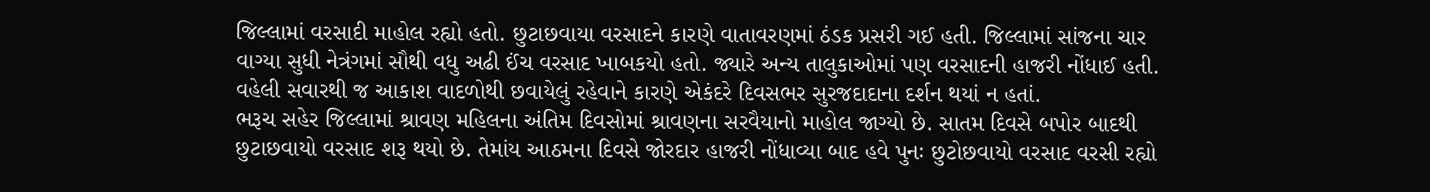જિલ્લામાં વરસાદી માહોલ રહ્યો હતો. છુટાછવાયા વરસાદને કારણે વાતાવરણમાં ઠંડક પ્રસરી ગઈ હતી. જિલ્લામાં સાંજના ચાર વાગ્યા સુધી નેત્રંગમાં સૌથી વધુ અઢી ઈંચ વરસાદ ખાબકયો હતો. જ્યારે અન્ય તાલુકાઓમાં પણ વરસાદની હાજરી નોંધાઈ હતી. વહેલી સવારથી જ આકાશ વાદળોથી છવાયેલું રહેવાને કારણે એકંદરે દિવસભર સુરજદાદાના દર્શન થયાં ન હતાં.
ભરૂચ સહેર જિલ્લામાં શ્રાવણ મહિલના અંતિમ દિવસોમાં શ્રાવણના સરવૈયાનો માહોલ જાગ્યો છે. સાતમ દિવસે બપોર બાદથી છુટાછવાયો વરસાદ શરૂ થયો છે. તેમાંય આઠમના દિવસે જોરદાર હાજરી નોંધાવ્યા બાદ હવે પુનઃ છુટોછવાયો વરસાદ વરસી રહ્યો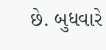છે. બુધવારે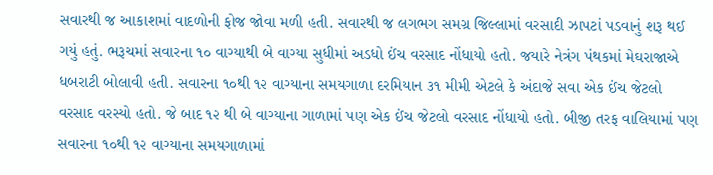સવારથી જ આકાશમાં વાદળોની ફોજ જોવા મળી હતી. સવારથી જ લગભગ સમગ્ર જિલ્લામાં વરસાદી ઝાપટાં પડવાનું શરૂ થઈ ગયું હતું. ભરૂચમાં સવારના ૧૦ વાગ્યાથી બે વાગ્યા સુધીમાં અડધો ઈંચ વરસાદ નોંધાયો હતો. જયારે નેત્રંગ પંથકમાં મેઘરાજાએ ધબરાટી બોલાવી હતી. સવારના ૧૦થી ૧૨ વાગ્યાના સમયગાળા દરમિયાન ૩૧ મીમી એટલે કે અંદાજે સવા એક ઈંચ જેટલો વરસાદ વરસ્યો હતો. જે બાદ ૧૨ થી બે વાગ્યાના ગાળામાં પણ એક ઈંચ જેટલો વરસાદ નોંધાયો હતો. બીજી તરફ વાલિયામાં પણ સવારના ૧૦થી ૧૨ વાગ્યાના સમયગાળામાં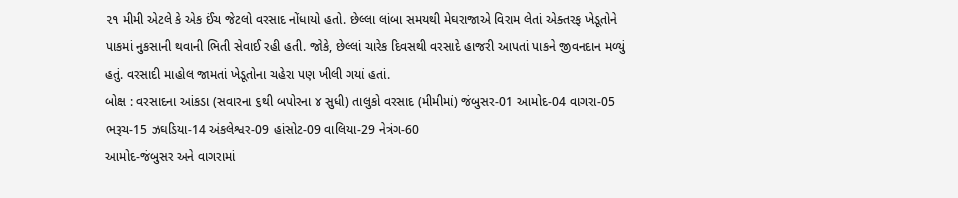૨૧ મીમી એટલે કે એક ઈંચ જેટલો વરસાદ નોંધાયો હતો. છેલ્લા લાંબા સમયથી મેઘરાજાએ વિરામ લેતાં એક્તરફ ખેડૂતોને પાકમાં નુકસાની થવાની ભિતી સેવાઈ રહી હતી. જોકે, છેલ્લાં ચારેક દિવસથી વરસાદે હાજરી આપતાં પાકને જીવનદાન મળ્યું હતું. વરસાદી માહોલ જામતાં ખેડૂતોના ચહેરા પણ ખીલી ગયાં હતાં.
બોક્ષ : વરસાદના આંકડા (સવારના ૬થી બપોરના ૪ સુધી) તાલુકો વરસાદ (મીમીમાં) જંબુસર-01 આમોદ-04 વાગરા-05 ભરૂચ-15 ઝઘડિયા-14 અંકલેશ્વર-09 હાંસોટ-09 વાલિયા-29 નેત્રંગ-60
આમોદ-જંબુસર અને વાગરામાં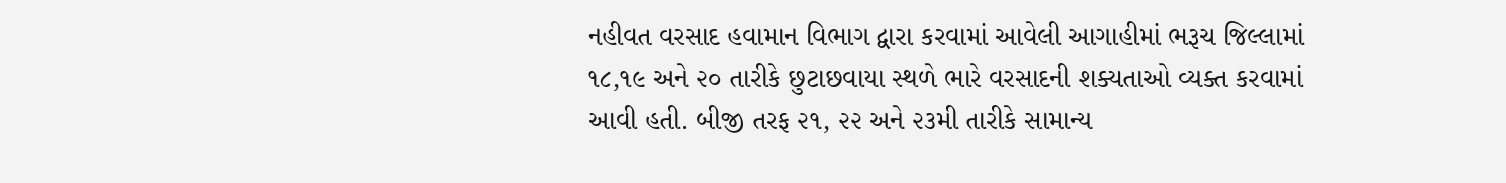નહીવત વરસાદ હવામાન વિભાગ દ્વારા કરવામાં આવેલી આગાહીમાં ભરૂચ જિલ્લામાં ૧૮,૧૯ અને ૨૦ તારીકે છુટાછવાયા સ્થળે ભારે વરસાદની શક્યતાઓ વ્યક્ત કરવામાં આવી હતી. બીજી તરફ ૨૧, ૨૨ અને ૨૩મી તારીકે સામાન્ય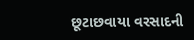છૂટાછવાયા વરસાદની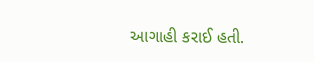આગાહી કરાઈ હતી.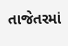તાજેતરમાં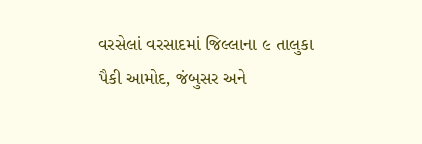વરસેલાં વરસાદમાં જિલ્લાના ૯ તાલુકા પૈકી આમોદ, જંબુસર અને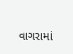વાગરામાં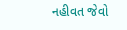નહીવત જેવો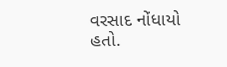વરસાદ નોંધાયો હતો.